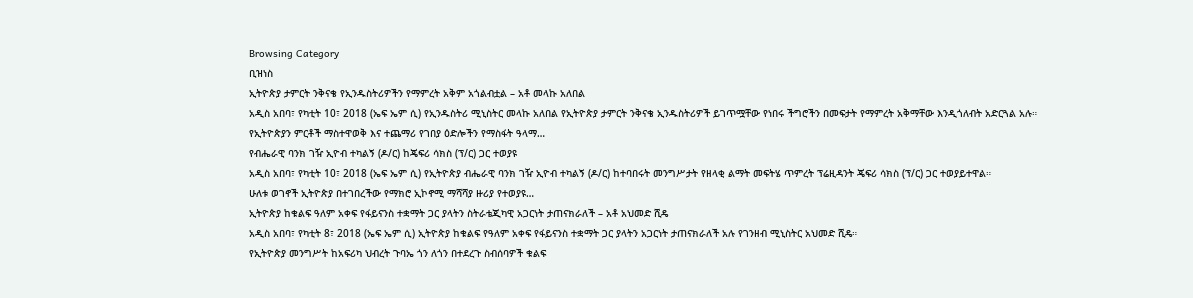Browsing Category
ቢዝነስ
ኢትዮጵያ ታምርት ንቅናቄ የኢንዱስትሪዎችን የማምረት አቅም አጎልብቷል – አቶ መላኩ አለበል
አዲስ አበባ፣ የካቲት 10፣ 2018 (ኤፍ ኤም ሲ) የኢንዱስትሪ ሚኒስትር መላኩ አለበል የኢትዮጵያ ታምርት ንቅናቄ ኢንዱስትሪዎች ይገጥሟቸው የነበሩ ችግሮችን በመፍታት የማምረት አቅማቸው እንዲጎለብት አድርጓል አሉ።
የኢትዮጵያን ምርቶች ማስተዋወቅ እና ተጨማሪ የገበያ ዕድሎችን የማስፋት ዓላማ…
የብሔራዊ ባንክ ገዥ ኢዮብ ተካልኝ (ዶ/ር) ከጄፍሪ ሳክስ (ፕ/ር) ጋር ተወያዩ
አዲስ አበባ፣ የካቲት 10፣ 2018 (ኤፍ ኤም ሲ) የኢትዮጵያ ብሔራዊ ባንክ ገዥ ኢዮብ ተካልኝ (ዶ/ር) ከተባበሩት መንግሥታት የዘላቂ ልማት መፍትሄ ጥምረት ፕሬዚዳንት ጄፍሪ ሳክስ (ፕ/ር) ጋር ተወያይተዋል።
ሁለቱ ወገኖች ኢትዮጵያ በተገበረችው የማክሮ ኢኮኖሚ ማሻሻያ ዙሪያ የተወያዩ…
ኢትዮጵያ ከቁልፍ ዓለም አቀፍ የፋይናንስ ተቋማት ጋር ያላትን ስትራቴጂካዊ አጋርነት ታጠናክራለች – አቶ አህመድ ሺዴ
አዲስ አበባ፣ የካቲት 8፣ 2018 (ኤፍ ኤም ሲ) ኢትዮጵያ ከቁልፍ የዓለም አቀፍ የፋይናንስ ተቋማት ጋር ያላትን አጋርነት ታጠናክራለች አሉ የገንዘብ ሚኒስትር አህመድ ሺዴ።
የኢትዮጵያ መንግሥት ከአፍሪካ ህብረት ጉባኤ ጎን ለጎን በተደረጉ ስብሰባዎች ቁልፍ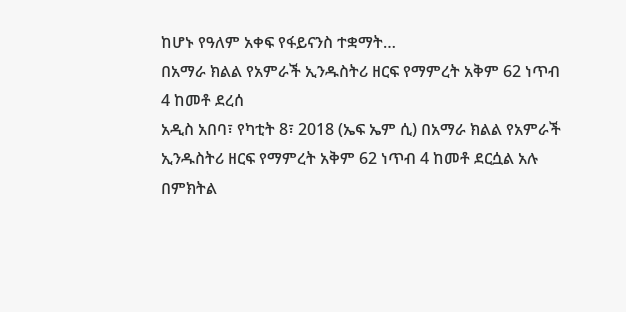ከሆኑ የዓለም አቀፍ የፋይናንስ ተቋማት…
በአማራ ክልል የአምራች ኢንዱስትሪ ዘርፍ የማምረት አቅም 62 ነጥብ 4 ከመቶ ደረሰ
አዲስ አበባ፣ የካቲት 8፣ 2018 (ኤፍ ኤም ሲ) በአማራ ክልል የአምራች ኢንዱስትሪ ዘርፍ የማምረት አቅም 62 ነጥብ 4 ከመቶ ደርሷል አሉ በምክትል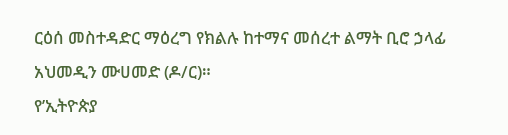ርዕሰ መስተዳድር ማዕረግ የክልሉ ከተማና መሰረተ ልማት ቢሮ ኃላፊ አህመዲን ሙሀመድ (ዶ/ር)።
የ’ኢትዮጵያ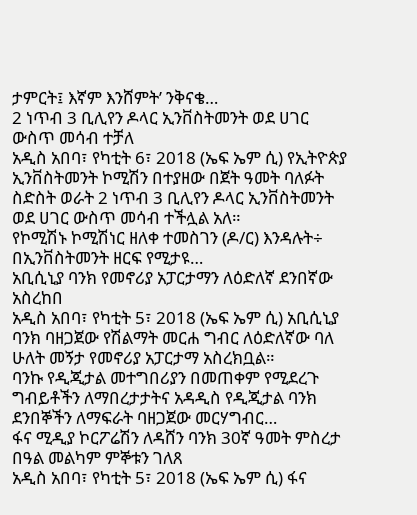ታምርት፤ እኛም እንሸምት’ ንቅናቄ…
2 ነጥብ 3 ቢሊየን ዶላር ኢንቨስትመንት ወደ ሀገር ውስጥ መሳብ ተቻለ
አዲስ አበባ፣ የካቲት 6፣ 2018 (ኤፍ ኤም ሲ) የኢትዮጵያ ኢንቨስትመንት ኮሚሽን በተያዘው በጀት ዓመት ባለፉት ስድስት ወራት 2 ነጥብ 3 ቢሊየን ዶላር ኢንቨስትመንት ወደ ሀገር ውስጥ መሳብ ተችሏል አለ።
የኮሚሽኑ ኮሚሽነር ዘለቀ ተመስገን (ዶ/ር) እንዳሉት÷ በኢንቨስትመንት ዘርፍ የሚታዩ…
አቢሲኒያ ባንክ የመኖሪያ አፓርታማን ለዕድለኛ ደንበኛው አስረከበ
አዲስ አበባ፣ የካቲት 5፣ 2018 (ኤፍ ኤም ሲ) አቢሲኒያ ባንክ ባዘጋጀው የሽልማት መርሐ ግብር ለዕድለኛው ባለ ሁለት መኝታ የመኖሪያ አፓርታማ አስረክቧል።
ባንኩ የዲጂታል መተግበሪያን በመጠቀም የሚደረጉ ግብይቶችን ለማበረታታትና አዳዲስ የዲጂታል ባንክ ደንበኞችን ለማፍራት ባዘጋጀው መርሃግብር…
ፋና ሚዲያ ኮርፖሬሽን ለዳሸን ባንክ 30ኛ ዓመት ምስረታ በዓል መልካም ምኞቱን ገለጸ
አዲስ አበባ፣ የካቲት 5፣ 2018 (ኤፍ ኤም ሲ) ፋና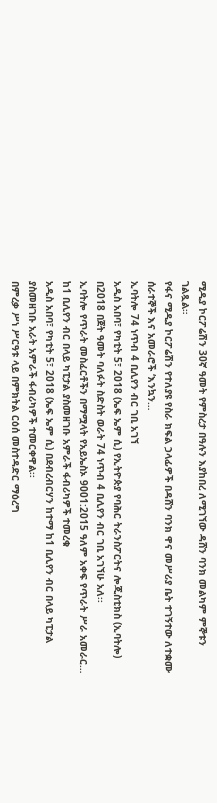ሚዲያ ኮርፖሬሽን 30ኛ ዓመት የምስረታ በዓሉን እያከበረ ለሚገኘው ዳሸን ባንክ መልካም ምኞቱን ገልጿል።
የፋና ሚዲያ ኮርፖሬሽን የተለያዩ የስራ ክፍል ኃላፊዎች በዳሸን ባንክ ዋና መሥሪያ ቤት ተገኝተው ለተቋሙ ሰራተኞች እና አመራሮች ‘እንኳን…
ኢባትሎ 74 ነጥብ 4 ቢሊየን ብር ገቢ አገኘ
አዲስ አበባ፣ የካቲት 5፣ 2018 (ኤፍ ኤም ሲ) የኢትዮጵያ የባሕር ትራንስፖርትና ሎጂስቲክስ (ኢባትሎ) በ2018 በጀት ዓመት ባለፉት ስድስት ወራት 74 ነጥብ 4 ቢሊየን ብር ገቢ አገኘሁ አለ፡፡
ኢባትሎ የጥራት መስፈርቶችን በማሟላት የአይኤስኦ 9001:2015 ዓለም አቀፍ የጥራት ሥራ አመራር…
ከ1 ቢሊየን ብር በላይ ካፒታል ያስመዘገቡ አምራች ፋብሪካዎች ተመረቁ
አዲስ አበባ፣ የካቲት 5፣ 2018 (ኤፍ ኤም ሲ) በደብረብርሃን ከተማ ከ1 ቢሊየን ብር በላይ ካፒታል ያስመዘገቡ አራት አምራች ፋብሪካዎች ተመርቀዋል፡፡
በምረቃ ሥነ ሥርዓቱ ላይ በምክትል ርዕሰ መስተዳድር ማዕረግ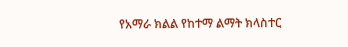የአማራ ክልል የከተማ ልማት ክላስተር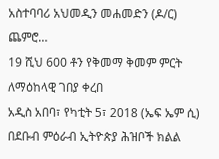አስተባባሪ አህመዲን መሐመድን (ዶ/ር) ጨምሮ…
19 ሺህ 600 ቶን የቅመማ ቅመም ምርት ለማዕከላዊ ገበያ ቀረበ
አዲስ አበባ፣ የካቲት 5፣ 2018 (ኤፍ ኤም ሲ) በደቡብ ምዕራብ ኢትዮጵያ ሕዝቦች ክልል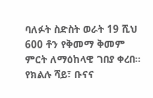ባለፉት ስድስት ወራት 19 ሺህ 600 ቶን የቅመማ ቅመም ምርት ለማዕከላዊ ገበያ ቀረበ።
የክልሉ ሻይ፣ ቡናና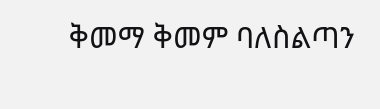ቅመማ ቅመም ባለስልጣን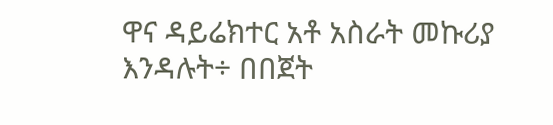ዋና ዳይሬክተር አቶ አስራት መኩሪያ እንዳሉት÷ በበጀት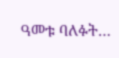ዓመቱ ባለፉት…